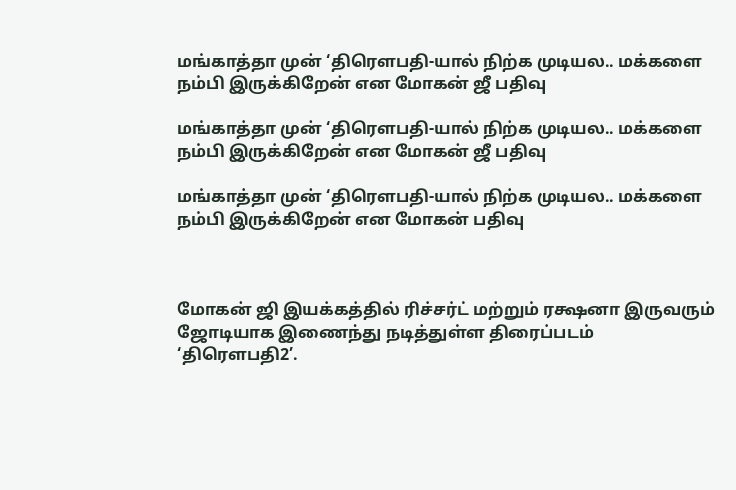மங்காத்தா முன் ‘திரௌபதி-யால் நிற்க முடியல.. மக்களை நம்பி இருக்கிறேன் என மோகன் ஜீ பதிவு

மங்காத்தா முன் ‘திரௌபதி-யால் நிற்க முடியல.. மக்களை நம்பி இருக்கிறேன் என மோகன் ஜீ பதிவு

மங்காத்தா முன் ‘திரௌபதி-யால் நிற்க முடியல.. மக்களை நம்பி இருக்கிறேன் என மோகன் பதிவு



மோகன் ஜி இயக்கத்தில் ரிச்சர்ட் மற்றும் ரக்ஷனா இருவரும் ஜோடியாக இணைந்து நடித்துள்ள திரைப்படம் ‘திரௌபதி2’.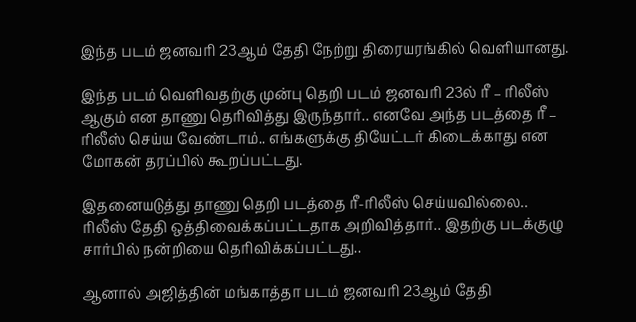இந்த படம் ஜனவரி 23ஆம் தேதி நேற்று திரையரங்கில் வெளியானது.

இந்த படம் வெளிவதற்கு முன்பு தெறி படம் ஜனவரி 23ல் ரீ – ரிலீஸ் ஆகும் என தாணு தெரிவித்து இருந்தார்.. எனவே அந்த படத்தை ரீ – ரிலீஸ் செய்ய வேண்டாம்.. எங்களுக்கு தியேட்டர் கிடைக்காது என மோகன் தரப்பில் கூறப்பட்டது.

இதனையடுத்து தாணு தெறி படத்தை ரீ-ரிலீஸ் செய்யவில்லை.. ரிலீஸ் தேதி ஒத்திவைக்கப்பட்டதாக அறிவித்தார்.. இதற்கு படக்குழு சார்பில் நன்றியை தெரிவிக்கப்பட்டது..

ஆனால் அஜித்தின் மங்காத்தா படம் ஜனவரி 23ஆம் தேதி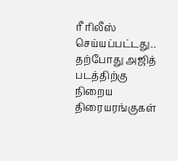ரீ ரிலீஸ் செய்யப்பட்டது.. தற்போது அஜித் படத்திற்கு நிறைய திரையரங்குகள்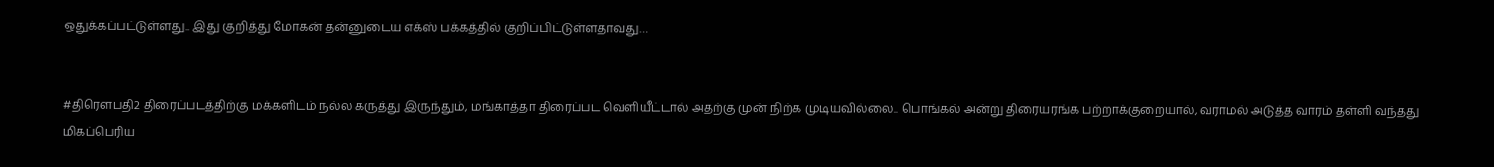ஒதுக்கப்பட்டுள்ளது.. இது குறித்து மோகன் தன்னுடைய எக்ஸ் பக்கத்தில் குறிப்பிட்டுள்ளதாவது…


#திரெளபதி2 திரைப்படத்திற்கு மக்களிடம் நல்ல கருத்து இருந்தும், மங்காத்தா திரைப்பட வெளியீட்டால் அதற்கு முன் நிற்க முடியவில்லை.. பொங்கல் அன்று திரையரங்க பற்றாக்குறையால், வராமல் அடுத்த வாரம் தள்ளி வந்தது மிகப்பெரிய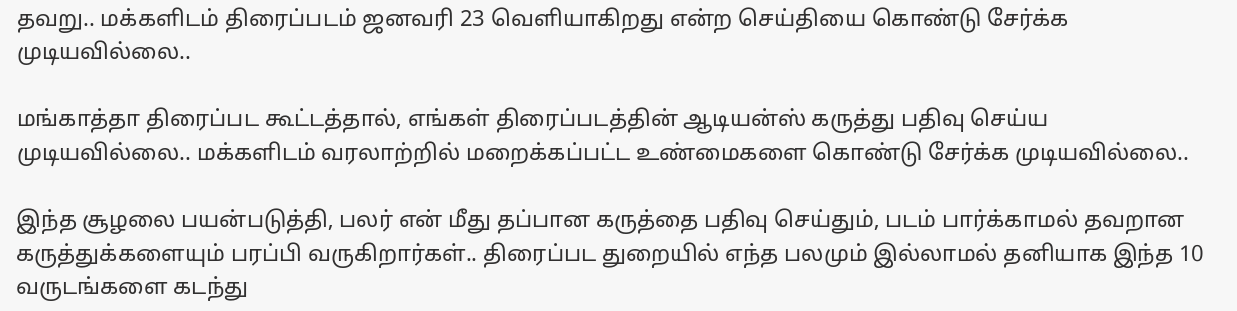தவறு.. மக்களிடம் திரைப்படம் ஜனவரி 23 வெளியாகிறது என்ற செய்தியை கொண்டு சேர்க்க முடியவில்லை..

மங்காத்தா திரைப்பட கூட்டத்தால், எங்கள் திரைப்படத்தின் ஆடியன்ஸ் கருத்து பதிவு செய்ய முடியவில்லை.. மக்களிடம் வரலாற்றில் மறைக்கப்பட்ட உண்மைகளை கொண்டு சேர்க்க முடியவில்லை..

இந்த சூழலை பயன்படுத்தி, பலர் என் மீது தப்பான கருத்தை பதிவு செய்தும், படம் பார்க்காமல் தவறான கருத்துக்களையும் பரப்பி வருகிறார்கள்.. திரைப்பட துறையில் எந்த பலமும் இல்லாமல் தனியாக இந்த 10 வருடங்களை கடந்து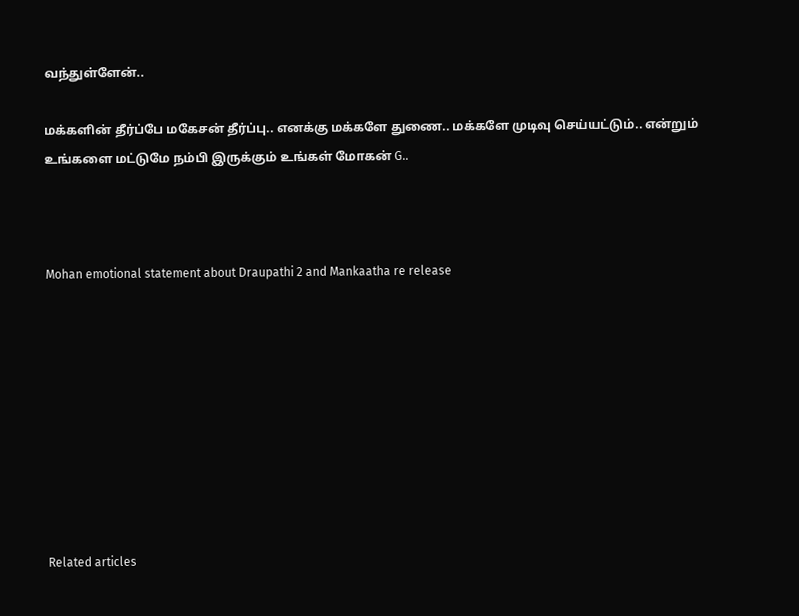வந்துள்ளேன்..

மக்களின் தீர்ப்பே மகேசன் தீர்ப்பு.. எனக்கு மக்களே துணை.. மக்களே முடிவு செய்யட்டும்.. என்றும் உங்களை மட்டுமே நம்பி இருக்கும் உங்கள் மோகன் G..



Mohan emotional statement about Draupathi 2 and Mankaatha re release









Related articles